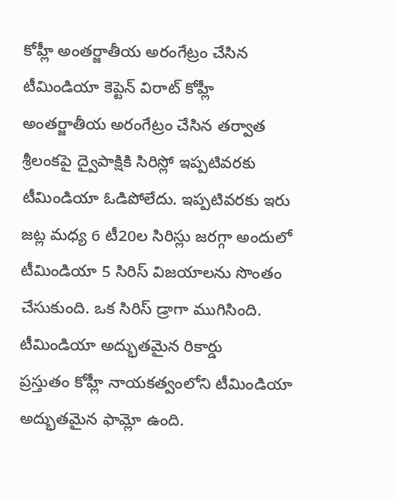కోహ్లీ అంతర్జాతీయ అరంగేట్రం చేసిన
టీమిండియా కెప్టెన్ విరాట్ కోహ్లీ అంతర్జాతీయ అరంగేట్రం చేసిన తర్వాత శ్రీలంకపై ద్వైపాక్షికి సిరిస్లో ఇప్పటివరకు టీమిండియా ఓడిపోలేదు. ఇప్పటివరకు ఇరు జట్ల మధ్య 6 టీ20ల సిరిస్లు జరగ్గా అందులో టీమిండియా 5 సిరిస్ విజయాలను సొంతం చేసుకుంది. ఒక సిరిస్ డ్రాగా ముగిసింది.
టీమిండియా అద్భుతమైన రికార్డు
ప్రస్తుతం కోహ్లీ నాయకత్వంలోని టీమిండియా అద్భుతమైన ఫామ్లో ఉంది.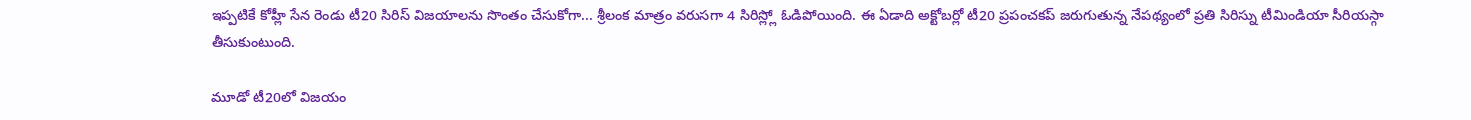ఇప్పటికే కోహ్లీ సేన రెండు టీ20 సిరిస్ విజయాలను సొంతం చేసుకోగా... శ్రీలంక మాత్రం వరుసగా 4 సిరిస్ల్లో ఓడిపోయింది. ఈ ఏడాది అక్టోబర్లో టీ20 ప్రపంచకప్ జరుగుతున్న నేపథ్యంలో ప్రతి సిరిస్ను టీమిండియా సీరియస్గా తీసుకుంటుంది.

మూడో టీ20లో విజయం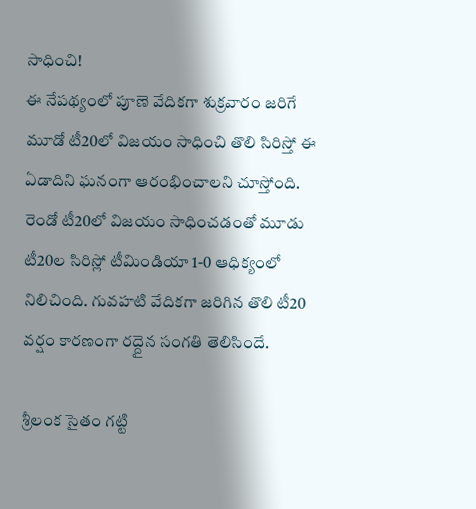సాధించి!
ఈ నేపథ్యంలో పూణె వేదికగా శుక్రవారం జరిగే మూడో టీ20లో విజయం సాధించి తొలి సిరిస్తో ఈ ఏడాదిని ఘనంగా ఆరంభించాలని చూస్తోంది. రెండో టీ20లో విజయం సాధించడంతో మూడు టీ20ల సిరిస్లో టీమిండియా 1-0 ఆధిక్యంలో నిలిచింది. గువహటి వేదికగా జరిగిన తొలి టీ20 వర్షం కారణంగా రద్దైన సంగతి తెలిసిందే.

శ్రీలంక సైతం గట్టి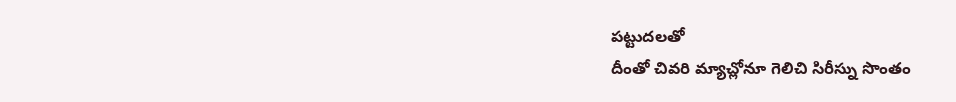పట్టుదలతో
దీంతో చివరి మ్యాచ్లోనూ గెలిచి సిరీస్ను సొంతం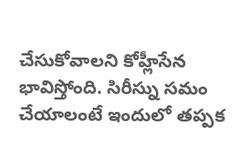చేసుకోవాలని కోహ్లీసేన భావిస్తోంది. సిరీస్ను సమం చేయాలంటే ఇందులో తప్పక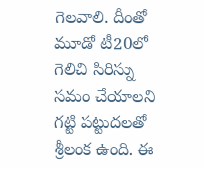గెలవాలి. దీంతో మూడో టీ20లో గెలిచి సిరిస్ను సమం చేయాలని గట్టి పట్టుదలతో శ్రీలంక ఉంది. ఈ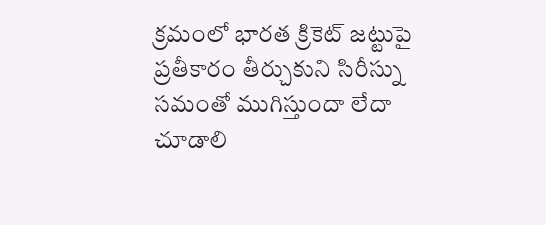క్రమంలో భారత క్రికెట్ జట్టుపై ప్రతీకారం తీర్చుకుని సిరీస్ను సమంతో ముగిస్తుందా లేదా చూడాలి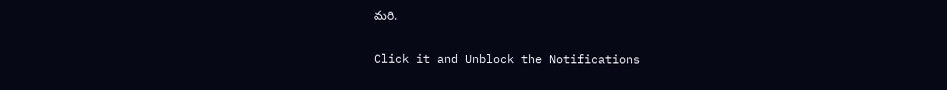మరి.


Click it and Unblock the Notifications